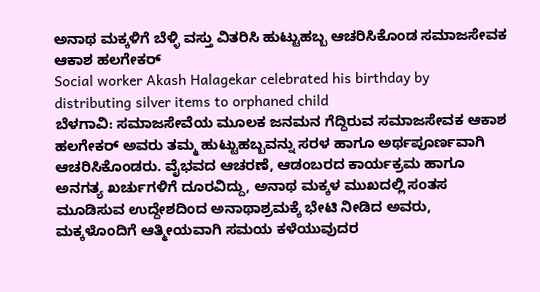ಅನಾಥ ಮಕ್ಕಳಿಗೆ ಬೆಳ್ಳಿ ವಸ್ತು ವಿತರಿಸಿ ಹುಟ್ಟುಹಬ್ಬ ಆಚರಿಸಿಕೊಂಡ ಸಮಾಜಸೇವಕ ಆಕಾಶ ಹಲಗೇಕರ್
Social worker Akash Halagekar celebrated his birthday by distributing silver items to orphaned child
ಬೆಳಗಾವಿ: ಸಮಾಜಸೇವೆಯ ಮೂಲಕ ಜನಮನ ಗೆದ್ದಿರುವ ಸಮಾಜಸೇವಕ ಆಕಾಶ ಹಲಗೇಕರ್ ಅವರು ತಮ್ಮ ಹುಟ್ಟುಹಬ್ಬವನ್ನು ಸರಳ ಹಾಗೂ ಅರ್ಥಪೂರ್ಣವಾಗಿ ಆಚರಿಸಿಕೊಂಡರು. ವೈಭವದ ಆಚರಣೆ, ಆಡಂಬರದ ಕಾರ್ಯಕ್ರಮ ಹಾಗೂ ಅನಗತ್ಯ ಖರ್ಚುಗಳಿಗೆ ದೂರವಿದ್ದು, ಅನಾಥ ಮಕ್ಕಳ ಮುಖದಲ್ಲಿ ಸಂತಸ ಮೂಡಿಸುವ ಉದ್ದೇಶದಿಂದ ಅನಾಥಾಶ್ರಮಕ್ಕೆ ಭೇಟಿ ನೀಡಿದ ಅವರು, ಮಕ್ಕಳೊಂದಿಗೆ ಆತ್ಮೀಯವಾಗಿ ಸಮಯ ಕಳೆಯುವುದರ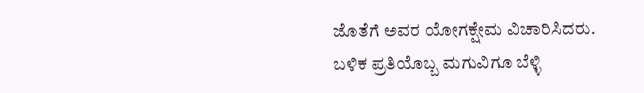ಜೊತೆಗೆ ಅವರ ಯೋಗಕ್ಷೇಮ ವಿಚಾರಿಸಿದರು. ಬಳಿಕ ಪ್ರತಿಯೊಬ್ಬ ಮಗುವಿಗೂ ಬೆಳ್ಳಿ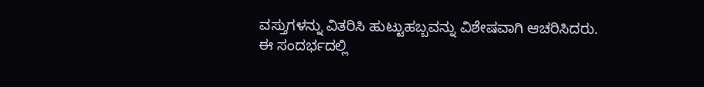ವಸ್ತುಗಳನ್ನು ವಿತರಿಸಿ ಹುಟ್ಟುಹಬ್ಬವನ್ನು ವಿಶೇಷವಾಗಿ ಆಚರಿಸಿದರು.
ಈ ಸಂದರ್ಭದಲ್ಲಿ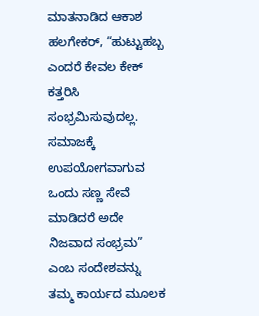ಮಾತನಾಡಿದ ಆಕಾಶ ಹಲಗೇಕರ್, “ಹುಟ್ಟುಹಬ್ಬ ಎಂದರೆ ಕೇವಲ ಕೇಕ್ ಕತ್ತರಿಸಿ ಸಂಭ್ರಮಿಸುವುದಲ್ಲ. ಸಮಾಜಕ್ಕೆ ಉಪಯೋಗವಾಗುವ ಒಂದು ಸಣ್ಣ ಸೇವೆ ಮಾಡಿದರೆ ಅದೇ ನಿಜವಾದ ಸಂಭ್ರಮ” ಎಂಬ ಸಂದೇಶವನ್ನು ತಮ್ಮ ಕಾರ್ಯದ ಮೂಲಕ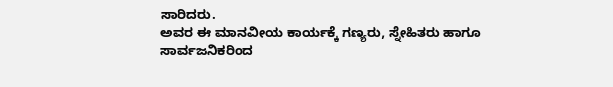ಸಾರಿದರು.
ಅವರ ಈ ಮಾನವೀಯ ಕಾರ್ಯಕ್ಕೆ ಗಣ್ಯರು, ಸ್ನೇಹಿತರು ಹಾಗೂ ಸಾರ್ವಜನಿಕರಿಂದ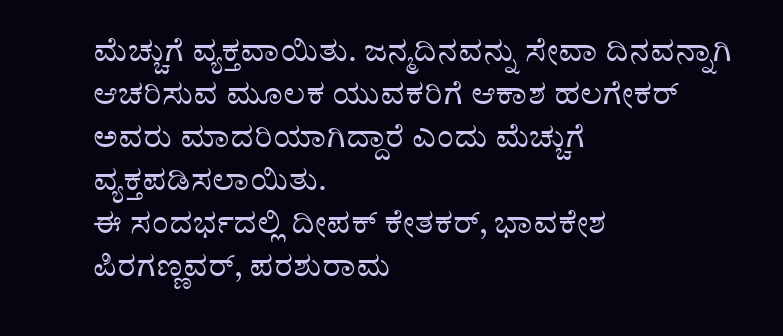ಮೆಚ್ಚುಗೆ ವ್ಯಕ್ತವಾಯಿತು. ಜನ್ಮದಿನವನ್ನು ಸೇವಾ ದಿನವನ್ನಾಗಿ ಆಚರಿಸುವ ಮೂಲಕ ಯುವಕರಿಗೆ ಆಕಾಶ ಹಲಗೇಕರ್ ಅವರು ಮಾದರಿಯಾಗಿದ್ದಾರೆ ಎಂದು ಮೆಚ್ಚುಗೆ ವ್ಯಕ್ತಪಡಿಸಲಾಯಿತು.
ಈ ಸಂದರ್ಭದಲ್ಲಿ ದೀಪಕ್ ಕೇತಕರ್, ಭಾವಕೇಶ ಪಿರಗಣ್ಣವರ್, ಪರಶುರಾಮ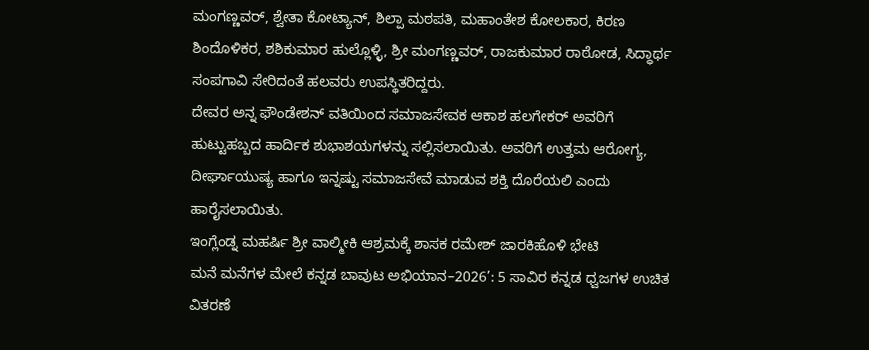ಮಂಗಣ್ಣವರ್, ಶ್ವೇತಾ ಕೋಟ್ಯಾನ್, ಶಿಲ್ಪಾ ಮಠಪತಿ, ಮಹಾಂತೇಶ ಕೋಲಕಾರ, ಕಿರಣ ಶಿಂದೊಳಿಕರ, ಶಶಿಕುಮಾರ ಹುಲ್ಲೊಳ್ಳಿ, ಶ್ರೀ ಮಂಗಣ್ಣವರ್, ರಾಜಕುಮಾರ ರಾಠೋಡ, ಸಿದ್ಧಾರ್ಥ ಸಂಪಗಾವಿ ಸೇರಿದಂತೆ ಹಲವರು ಉಪಸ್ಥಿತರಿದ್ದರು.
ದೇವರ ಅನ್ನ ಫೌಂಡೇಶನ್ ವತಿಯಿಂದ ಸಮಾಜಸೇವಕ ಆಕಾಶ ಹಲಗೇಕರ್ ಅವರಿಗೆ ಹುಟ್ಟುಹಬ್ಬದ ಹಾರ್ದಿಕ ಶುಭಾಶಯಗಳನ್ನು ಸಲ್ಲಿಸಲಾಯಿತು. ಅವರಿಗೆ ಉತ್ತಮ ಆರೋಗ್ಯ, ದೀರ್ಘಾಯುಷ್ಯ ಹಾಗೂ ಇನ್ನಷ್ಟು ಸಮಾಜಸೇವೆ ಮಾಡುವ ಶಕ್ತಿ ದೊರೆಯಲಿ ಎಂದು ಹಾರೈಸಲಾಯಿತು.
ಇಂಗ್ಲೆಂಡ್ನ ಮಹರ್ಷಿ ಶ್ರೀ ವಾಲ್ಮೀಕಿ ಆಶ್ರಮಕ್ಕೆ ಶಾಸಕ ರಮೇಶ್ ಜಾರಕಿಹೊಳಿ ಭೇಟಿ
ಮನೆ ಮನೆಗಳ ಮೇಲೆ ಕನ್ನಡ ಬಾವುಟ ಅಭಿಯಾನ–2026’: 5 ಸಾವಿರ ಕನ್ನಡ ಧ್ವಜಗಳ ಉಚಿತ ವಿತರಣೆ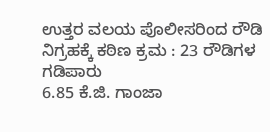ಉತ್ತರ ವಲಯ ಪೊಲೀಸರಿಂದ ರೌಡಿ ನಿಗ್ರಹಕ್ಕೆ ಕಠಿಣ ಕ್ರಮ : 23 ರೌಡಿಗಳ ಗಡಿಪಾರು
6.85 ಕೆ.ಜಿ. ಗಾಂಜಾ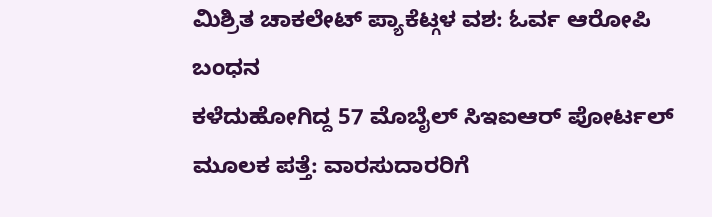ಮಿಶ್ರಿತ ಚಾಕಲೇಟ್ ಪ್ಯಾಕೆಟ್ಗಳ ವಶ: ಓರ್ವ ಆರೋಪಿ ಬಂಧನ
ಕಳೆದುಹೋಗಿದ್ದ 57 ಮೊಬೈಲ್ ಸಿಇಐಆರ್ ಪೋರ್ಟಲ್ ಮೂಲಕ ಪತ್ತೆ: ವಾರಸುದಾರರಿಗೆ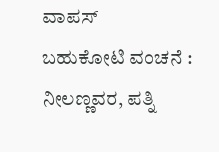ವಾಪಸ್
ಬಹುಕೋಟಿ ವಂಚನೆ : ನೀಲಣ್ಣವರ, ಪತ್ನಿ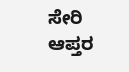ಸೇರಿ ಆಪ್ತರ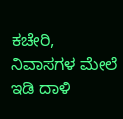ಕಚೇರಿ, ನಿವಾಸಗಳ ಮೇಲೆ ಇಡಿ ದಾಳಿ